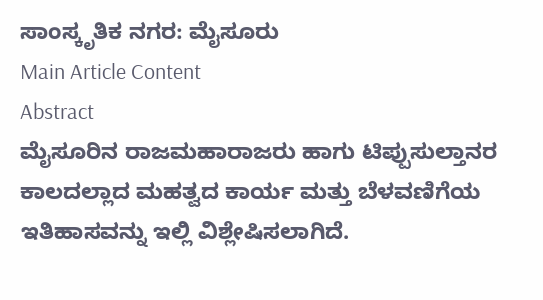ಸಾಂಸ್ಕೃತಿಕ ನಗರ: ಮೈಸೂರು
Main Article Content
Abstract
ಮೈಸೂರಿನ ರಾಜಮಹಾರಾಜರು ಹಾಗು ಟಿಪ್ಪುಸುಲ್ತಾನರ ಕಾಲದಲ್ಲಾದ ಮಹತ್ವದ ಕಾರ್ಯ ಮತ್ತು ಬೆಳವಣಿಗೆಯ ಇತಿಹಾಸವನ್ನು ಇಲ್ಲಿ ವಿಶ್ಲೇಷಿಸಲಾಗಿದೆ.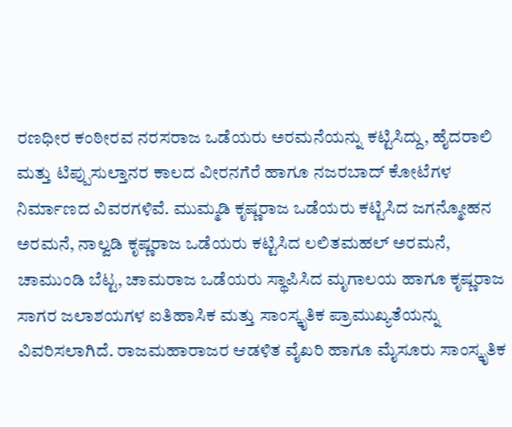ರಣಧೀರ ಕಂಠೀರವ ನರಸರಾಜ ಒಡೆಯರು ಅರಮನೆಯನ್ನು ಕಟ್ಟಿಸಿದ್ದು, ಹೈದರಾಲಿ ಮತ್ತು ಟಿಪ್ಪುಸುಲ್ತಾನರ ಕಾಲದ ವೀರನಗೆರೆ ಹಾಗೂ ನಜರಬಾದ್ ಕೋಟೆಗಳ ನಿರ್ಮಾಣದ ವಿವರಗಳಿವೆ. ಮುಮ್ಮಡಿ ಕೃಷ್ಣರಾಜ ಒಡೆಯರು ಕಟ್ಟಿಸಿದ ಜಗನ್ಮೋಹನ ಅರಮನೆ, ನಾಲ್ವಡಿ ಕೃಷ್ಣರಾಜ ಒಡೆಯರು ಕಟ್ಟಿಸಿದ ಲಲಿತಮಹಲ್ ಅರಮನೆ, ಚಾಮುಂಡಿ ಬೆಟ್ಟ, ಚಾಮರಾಜ ಒಡೆಯರು ಸ್ಥಾಪಿಸಿದ ಮೃಗಾಲಯ ಹಾಗೂ ಕೃಷ್ಣರಾಜ ಸಾಗರ ಜಲಾಶಯಗಳ ಐತಿಹಾಸಿಕ ಮತ್ತು ಸಾಂಸ್ಕೃತಿಕ ಪ್ರಾಮುಖ್ಯತೆಯನ್ನು ವಿವರಿಸಲಾಗಿದೆ. ರಾಜಮಹಾರಾಜರ ಆಡಳಿತ ವೈಖರಿ ಹಾಗೂ ಮೈಸೂರು ಸಾಂಸ್ಕೃತಿಕ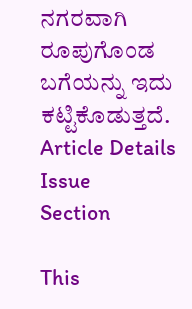ನಗರವಾಗಿ ರೂಪುಗೊಂಡ ಬಗೆಯನ್ನು ಇದು ಕಟ್ಟಿಕೊಡುತ್ತದೆ.
Article Details
Issue
Section

This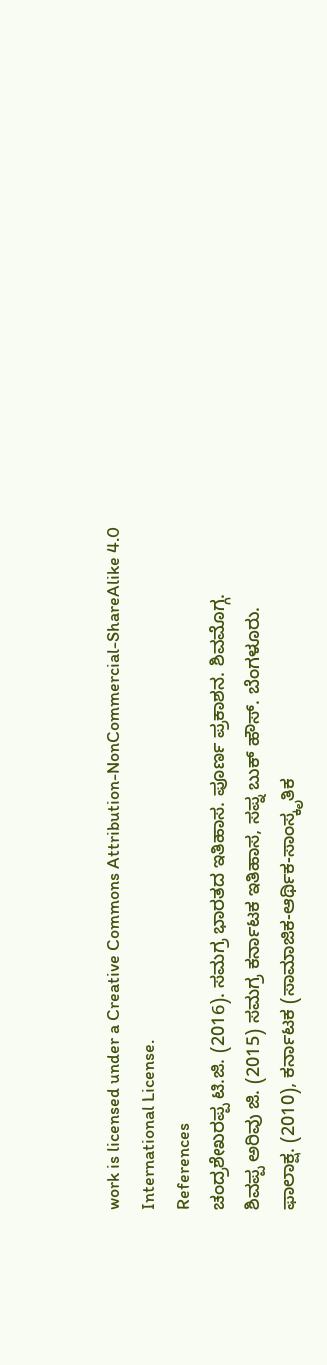work is licensed under a Creative Commons Attribution-NonCommercial-ShareAlike 4.0 International License.
References
ಚಂದ್ರಶೇಖರಪ್ಪ ಟಿ.ಜಿ. (2016). ಸಮಗ್ರ ಭಾರತದ ಇತಿಹಾಸ. ಪೂರ್ಣ ಪ್ರಕಾಶನ. ಶಿವಮೊಗ್ಗ.
ಶಿವಪ್ಪ ಅರಿವು ಜಿ. (2015) ಸಮಗ್ರ ಕರ್ನಾಟಕ ಇತಿಹಾಸ, ಸಪ್ನ ಬುಕ್ ಹೌಸ್. ಬೆಂಗಳೂರು.
ಫಾಲಾಕ್ಷ. (2010), ಕರ್ನಾಟಕ (ಸಾಮಾಜಿಕ-ಆರ್ಥಿಕ-ಸಾಂಸ್ಕೃತಿಕ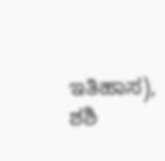ಇತಿಹಾಸ), ಶಶಿ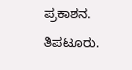ಪ್ರಕಾಶನ. ತಿಪಟೂರು.